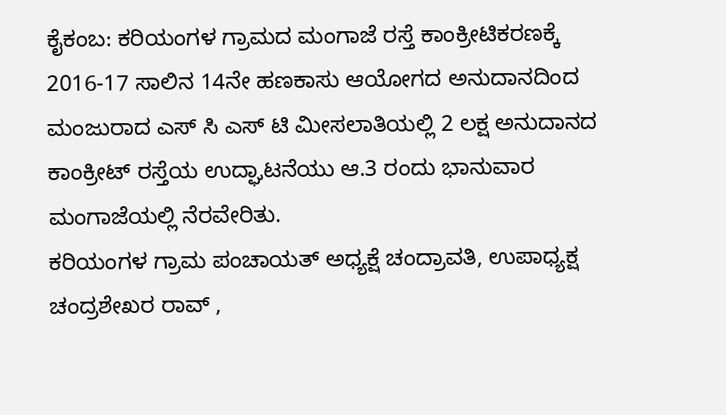ಕೈಕಂಬ: ಕರಿಯಂಗಳ ಗ್ರಾಮದ ಮಂಗಾಜೆ ರಸ್ತೆ ಕಾಂಕ್ರೀಟಿಕರಣಕ್ಕೆ 2016-17 ಸಾಲಿನ 14ನೇ ಹಣಕಾಸು ಆಯೋಗದ ಅನುದಾನದಿಂದ ಮಂಜುರಾದ ಎಸ್ ಸಿ ಎಸ್ ಟಿ ಮೀಸಲಾತಿಯಲ್ಲಿ 2 ಲಕ್ಷ ಅನುದಾನದ ಕಾಂಕ್ರೀಟ್ ರಸ್ತೆಯ ಉದ್ಘಾಟನೆಯು ಆ.3 ರಂದು ಭಾನುವಾರ ಮಂಗಾಜೆಯಲ್ಲಿ ನೆರವೇರಿತು.
ಕರಿಯಂಗಳ ಗ್ರಾಮ ಪಂಚಾಯತ್ ಅಧ್ಯಕ್ಷೆ ಚಂದ್ರಾವತಿ, ಉಪಾಧ್ಯಕ್ಷ ಚಂದ್ರಶೇಖರ ರಾವ್ ,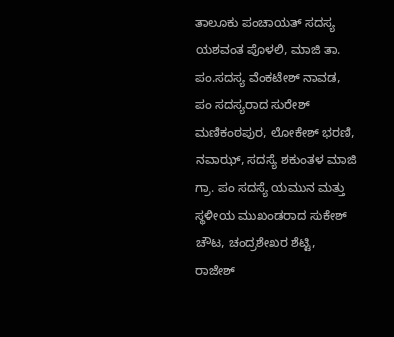ತಾಲೂಕು ಪಂಚಾಯತ್ ಸದಸ್ಯ ಯಶವಂತ ಪೊಳಲಿ, ಮಾಜಿ ತಾ. ಪಂ.ಸದಸ್ಯ ವೆಂಕಟೇಶ್ ನಾವಡ, ಪಂ ಸದಸ್ಯರಾದ ಸುರೇಶ್ ಮಣಿಕಂಠಪುರ, ಲೋಕೇಶ್ ಭರಣಿ, ನವಾಝ್, ಸದಸ್ಯೆ ಶಕುಂತಳ ಮಾಜಿ ಗ್ರಾ. ಪಂ ಸದಸ್ಯೆ ಯಮುನ ಮತ್ತು ಸ್ಥಳೀಯ ಮುಖಂಡರಾದ ಸುಕೇಶ್ ಚೌಟ, ಚಂದ್ರಶೇಖರ ಶೆಟ್ಟಿ, ರಾಜೇಶ್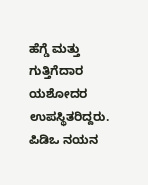ಹೆಗ್ಡೆ ಮತ್ತು ಗುತ್ತಿಗೆದಾರ ಯಶೋದರ ಉಪಸ್ಥಿತರಿದ್ದರು. ಪಿಡಿಒ ನಯನ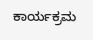ಕಾರ್ಯಕ್ರಮ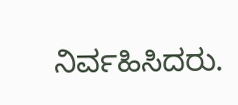ನಿರ್ವಹಿಸಿದರು.